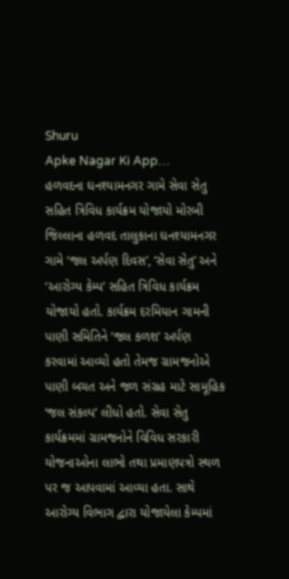Shuru
Apke Nagar Ki App…
હળવદના ઘનશ્યામનગર ગામે સેવા સેતુ સહિત ત્રિવિધ કાર્યક્રમ યોજાયો મોરબી જિલ્લાના હળવદ તાલુકાના ઘનશ્યામનગર ગામે ‘જલ અર્પણ દિવસ’, ‘સેવા સેતુ’ અને ‘આરોગ્ય કેમ્પ’ સહિત ત્રિવિધ કાર્યક્રમ યોજાયો હતો. કાર્યક્રમ દરમિયાન ગામની પાણી સમિતિને ‘જલ કળશ’ અર્પણ કરવામાં આવ્યો હતો તેમજ ગ્રામજનોએ પાણી બચત અને જળ સંગ્રહ માટે સામૂહિક ‘જલ સંકલ્પ’ લીધો હતો. સેવા સેતુ કાર્યક્રમમાં ગ્રામજનોને વિવિધ સરકારી યોજનાઓના લાભો તથા પ્રમાણપત્રો સ્થળ પર જ આપવામાં આવ્યા હતા. સાથે આરોગ્ય વિભાગ દ્વારા યોજાયેલા કેમ્પમાં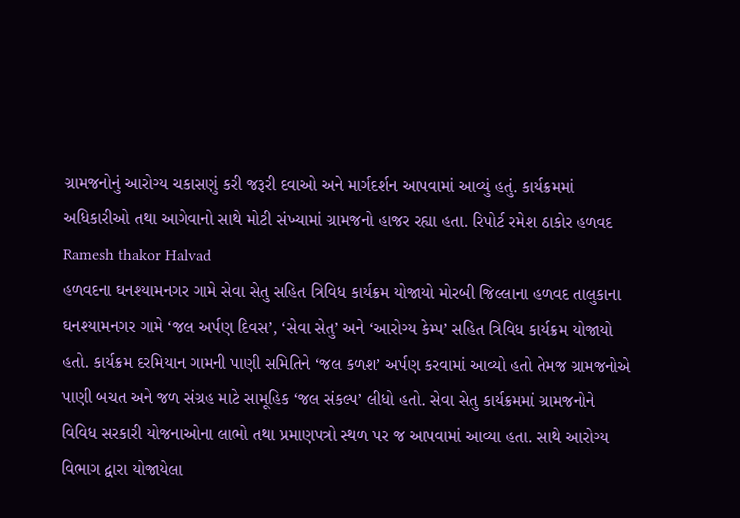ગ્રામજનોનું આરોગ્ય ચકાસણું કરી જરૂરી દવાઓ અને માર્ગદર્શન આપવામાં આવ્યું હતું. કાર્યક્રમમાં અધિકારીઓ તથા આગેવાનો સાથે મોટી સંખ્યામાં ગ્રામજનો હાજર રહ્યા હતા. રિપોર્ટ રમેશ ઠાકોર હળવદ
Ramesh thakor Halvad
હળવદના ઘનશ્યામનગર ગામે સેવા સેતુ સહિત ત્રિવિધ કાર્યક્રમ યોજાયો મોરબી જિલ્લાના હળવદ તાલુકાના ઘનશ્યામનગર ગામે ‘જલ અર્પણ દિવસ’, ‘સેવા સેતુ’ અને ‘આરોગ્ય કેમ્પ’ સહિત ત્રિવિધ કાર્યક્રમ યોજાયો હતો. કાર્યક્રમ દરમિયાન ગામની પાણી સમિતિને ‘જલ કળશ’ અર્પણ કરવામાં આવ્યો હતો તેમજ ગ્રામજનોએ પાણી બચત અને જળ સંગ્રહ માટે સામૂહિક ‘જલ સંકલ્પ’ લીધો હતો. સેવા સેતુ કાર્યક્રમમાં ગ્રામજનોને વિવિધ સરકારી યોજનાઓના લાભો તથા પ્રમાણપત્રો સ્થળ પર જ આપવામાં આવ્યા હતા. સાથે આરોગ્ય વિભાગ દ્વારા યોજાયેલા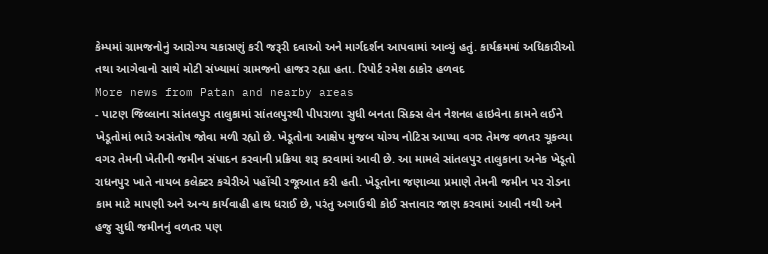કેમ્પમાં ગ્રામજનોનું આરોગ્ય ચકાસણું કરી જરૂરી દવાઓ અને માર્ગદર્શન આપવામાં આવ્યું હતું. કાર્યક્રમમાં અધિકારીઓ તથા આગેવાનો સાથે મોટી સંખ્યામાં ગ્રામજનો હાજર રહ્યા હતા. રિપોર્ટ રમેશ ઠાકોર હળવદ
More news from Patan and nearby areas
- પાટણ જિલ્લાના સાંતલપુર તાલુકામાં સાંતલપુરથી પીપરાળા સુધી બનતા સિક્સ લેન નેશનલ હાઇવેના કામને લઈને ખેડૂતોમાં ભારે અસંતોષ જોવા મળી રહ્યો છે. ખેડૂતોના આક્ષેપ મુજબ યોગ્ય નોટિસ આપ્યા વગર તેમજ વળતર ચૂકવ્યા વગર તેમની ખેતીની જમીન સંપાદન કરવાની પ્રક્રિયા શરૂ કરવામાં આવી છે. આ મામલે સાંતલપુર તાલુકાના અનેક ખેડૂતો રાધનપુર ખાતે નાયબ કલેક્ટર કચેરીએ પહોંચી રજૂઆત કરી હતી. ખેડૂતોના જણાવ્યા પ્રમાણે તેમની જમીન પર રોડના કામ માટે માપણી અને અન્ય કાર્યવાહી હાથ ધરાઈ છે, પરંતુ અગાઉથી કોઈ સત્તાવાર જાણ કરવામાં આવી નથી અને હજુ સુધી જમીનનું વળતર પણ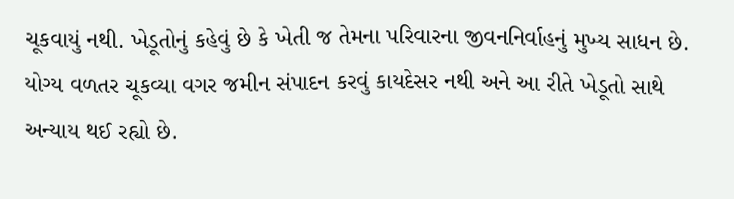ચૂકવાયું નથી. ખેડૂતોનું કહેવું છે કે ખેતી જ તેમના પરિવારના જીવનનિર્વાહનું મુખ્ય સાધન છે. યોગ્ય વળતર ચૂકવ્યા વગર જમીન સંપાદન કરવું કાયદેસર નથી અને આ રીતે ખેડૂતો સાથે અન્યાય થઈ રહ્યો છે.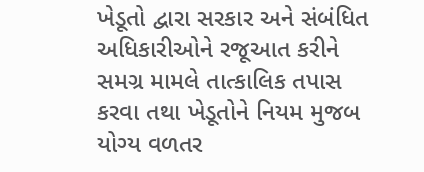ખેડૂતો દ્વારા સરકાર અને સંબંધિત અધિકારીઓને રજૂઆત કરીને સમગ્ર મામલે તાત્કાલિક તપાસ કરવા તથા ખેડૂતોને નિયમ મુજબ યોગ્ય વળતર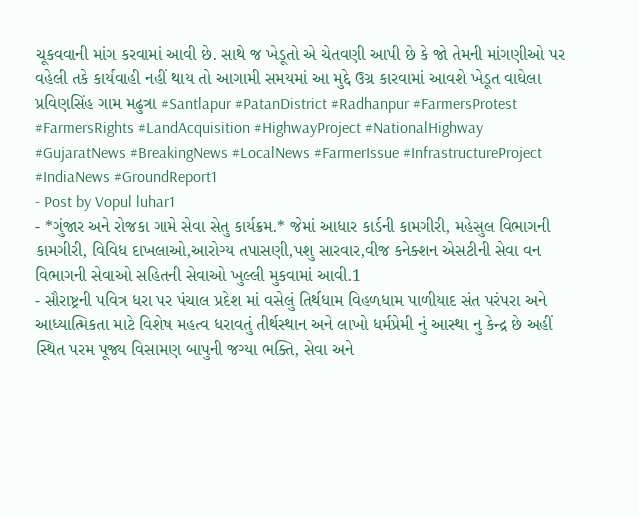ચૂકવવાની માંગ કરવામાં આવી છે. સાથે જ ખેડૂતો એ ચેતવણી આપી છે કે જો તેમની માંગણીઓ પર વહેલી તકે કાર્યવાહી નહીં થાય તો આગામી સમયમાં આ મુદ્દે ઉગ્ર કારવામાં આવશે ખેડૂત વાઘેલા પ્રવિણસિંહ ગામ મઢુત્રા #Santlapur #PatanDistrict #Radhanpur #FarmersProtest #FarmersRights #LandAcquisition #HighwayProject #NationalHighway #GujaratNews #BreakingNews #LocalNews #FarmerIssue #InfrastructureProject #IndiaNews #GroundReport1
- Post by Vopul luhar1
- *ગુંજાર અને રોજકા ગામે સેવા સેતુ કાર્યક્રમ.* જેમાં આધાર કાર્ડની કામગીરી, મહેસુલ વિભાગની કામગીરી, વિવિધ દાખલાઓ,આરોગ્ય તપાસણી,પશુ સારવાર,વીજ કનેક્શન એસટીની સેવા વન વિભાગની સેવાઓ સહિતની સેવાઓ ખુલ્લી મુકવામાં આવી.1
- સૌરાષ્ટ્રની પવિત્ર ધરા પર પંચાલ પ્રદેશ માં વસેલું તિર્થધામ વિહળધામ પાળીયાદ સંત પરંપરા અને આધ્યાત્મિકતા માટે વિશેષ મહત્વ ધરાવતું તીર્થસ્થાન અને લાખો ધર્મપ્રેમી નું આસ્થા નુ કેન્દ્ર છે અહીં સ્થિત પરમ પૂજ્ય વિસામણ બાપુની જગ્યા ભક્તિ, સેવા અને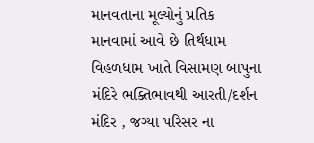માનવતાના મૂલ્યોનું પ્રતિક માનવામાં આવે છે તિર્થધામ વિહળધામ ખાતે વિસામણ બાપુના મંદિરે ભક્તિભાવથી આરતી/દર્શન મંદિર , જગ્યા પરિસર ના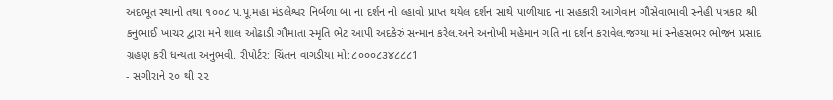અદભૂત સ્થાનો તથા ૧૦૦૮ પ.પૂ.મહા મંડલેશ્વર નિર્બળા બા ના દર્શન નો લ્હાવો પ્રાપ્ત થયેલ દર્શન સાથે પાળીયાદ ના સહકારી આગેવાન ગૌસેવાભાવી સ્નેહી પત્રકાર શ્રી કનુભાઈ ખાચર દ્વારા મને શાલ ઓઢાડી ગૌમાતા સ્મૃતિ ભેટ આપી અદકેરું સન્માન કરેલ.અને અનોખી મહેમાન ગતિ ના દર્શન કરાવેલ.જગ્યા માં સ્નેહસભર ભોજન પ્રસાદ ગ્રહણ કરી ધન્યતા અનુભવી. રીપોર્ટર: ચિંતન વાગડીયા મો:૮૦૦૦૮૩૪૮૮૮1
- સગીરાને ૨૦ થી ૨૨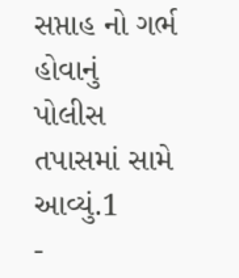સપ્તાહ નો ગર્ભ હોવાનું પોલીસ તપાસમાં સામે આવ્યું.1
-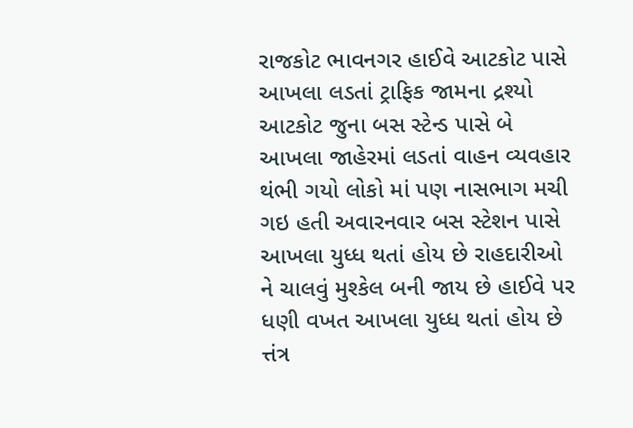રાજકોટ ભાવનગર હાઈવે આટકોટ પાસે આખલા લડતાં ટ્રાફિક જામના દ્રશ્યો આટકોટ જુના બસ સ્ટેન્ડ પાસે બે આખલા જાહેરમાં લડતાં વાહન વ્યવહાર થંભી ગયો લોકો માં પણ નાસભાગ મચી ગઇ હતી અવારનવાર બસ સ્ટેશન પાસે આખલા યુધ્ધ થતાં હોય છે રાહદારીઓ ને ચાલવું મુશ્કેલ બની જાય છે હાઈવે પર ધણી વખત આખલા યુધ્ધ થતાં હોય છે ત્તંત્ર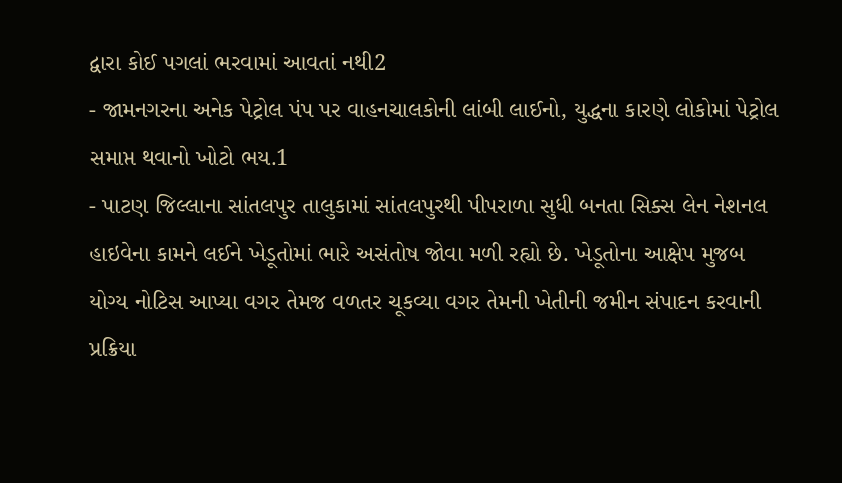દ્વારા કોઈ પગલાં ભરવામાં આવતાં નથી2
- જામનગરના અનેક પેટ્રોલ પંપ પર વાહનચાલકોની લાંબી લાઈનો, યુદ્ધના કારણે લોકોમાં પેટ્રોલ સમાપ્ત થવાનો ખોટો ભય.1
- પાટણ જિલ્લાના સાંતલપુર તાલુકામાં સાંતલપુરથી પીપરાળા સુધી બનતા સિક્સ લેન નેશનલ હાઇવેના કામને લઈને ખેડૂતોમાં ભારે અસંતોષ જોવા મળી રહ્યો છે. ખેડૂતોના આક્ષેપ મુજબ યોગ્ય નોટિસ આપ્યા વગર તેમજ વળતર ચૂકવ્યા વગર તેમની ખેતીની જમીન સંપાદન કરવાની પ્રક્રિયા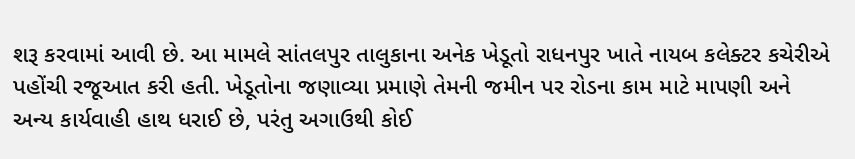શરૂ કરવામાં આવી છે. આ મામલે સાંતલપુર તાલુકાના અનેક ખેડૂતો રાધનપુર ખાતે નાયબ કલેક્ટર કચેરીએ પહોંચી રજૂઆત કરી હતી. ખેડૂતોના જણાવ્યા પ્રમાણે તેમની જમીન પર રોડના કામ માટે માપણી અને અન્ય કાર્યવાહી હાથ ધરાઈ છે, પરંતુ અગાઉથી કોઈ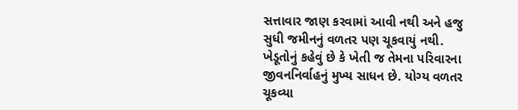સત્તાવાર જાણ કરવામાં આવી નથી અને હજુ સુધી જમીનનું વળતર પણ ચૂકવાયું નથી. ખેડૂતોનું કહેવું છે કે ખેતી જ તેમના પરિવારના જીવનનિર્વાહનું મુખ્ય સાધન છે. યોગ્ય વળતર ચૂકવ્યા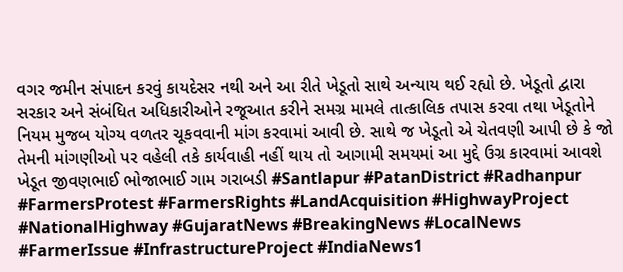વગર જમીન સંપાદન કરવું કાયદેસર નથી અને આ રીતે ખેડૂતો સાથે અન્યાય થઈ રહ્યો છે. ખેડૂતો દ્વારા સરકાર અને સંબંધિત અધિકારીઓને રજૂઆત કરીને સમગ્ર મામલે તાત્કાલિક તપાસ કરવા તથા ખેડૂતોને નિયમ મુજબ યોગ્ય વળતર ચૂકવવાની માંગ કરવામાં આવી છે. સાથે જ ખેડૂતો એ ચેતવણી આપી છે કે જો તેમની માંગણીઓ પર વહેલી તકે કાર્યવાહી નહીં થાય તો આગામી સમયમાં આ મુદ્દે ઉગ્ર કારવામાં આવશે ખેડૂત જીવણભાઈ ભોજાભાઈ ગામ ગરાબડી #Santlapur #PatanDistrict #Radhanpur #FarmersProtest #FarmersRights #LandAcquisition #HighwayProject #NationalHighway #GujaratNews #BreakingNews #LocalNews #FarmerIssue #InfrastructureProject #IndiaNews1